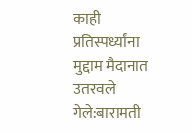काही प्रतिस्पर्ध्यांना मुद्दाम मैदानात उतरवले गेले:बारामती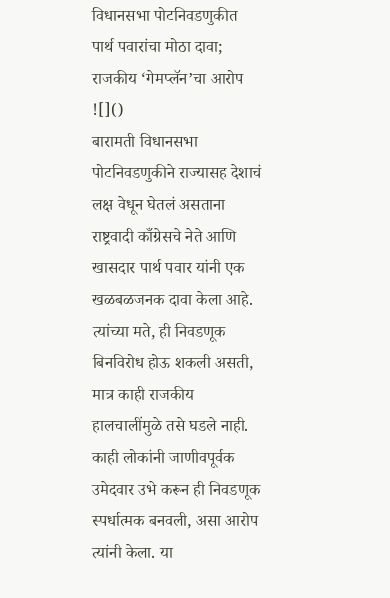विधानसभा पोटनिवडणुकीत पार्थ पवारांचा मोठा दावा; राजकीय ‘गेमप्लॅन’चा आरोप
![]()
बारामती विधानसभा पोटनिवडणुकीने राज्यासह देशाचं लक्ष वेधून घेतलं असताना राष्ट्रवादी काँग्रेसचे नेते आणि खासदार पार्थ पवार यांनी एक खळबळजनक दावा केला आहे. त्यांच्या मते, ही निवडणूक बिनविरोध होऊ शकली असती, मात्र काही राजकीय हालचालींमुळे तसे घडले नाही. काही लोकांनी जाणीवपूर्वक उमेदवार उभे करून ही निवडणूक स्पर्धात्मक बनवली, असा आरोप त्यांनी केला. या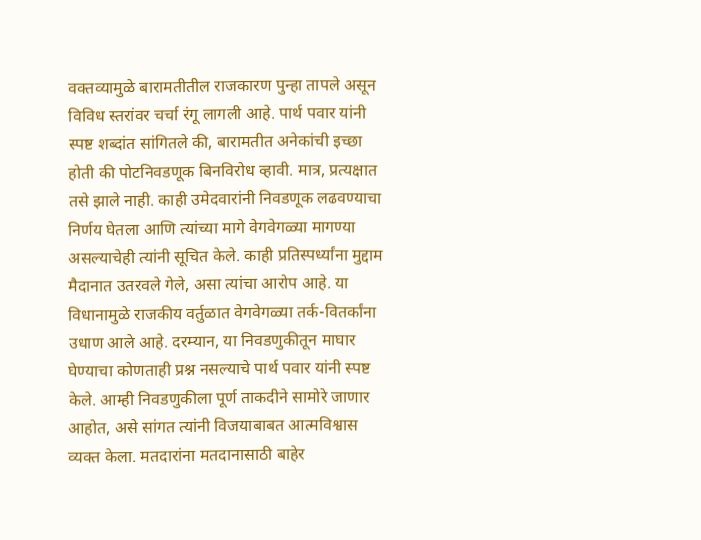वक्तव्यामुळे बारामतीतील राजकारण पुन्हा तापले असून विविध स्तरांवर चर्चा रंगू लागली आहे. पार्थ पवार यांनी स्पष्ट शब्दांत सांगितले की, बारामतीत अनेकांची इच्छा होती की पोटनिवडणूक बिनविरोध व्हावी. मात्र, प्रत्यक्षात तसे झाले नाही. काही उमेदवारांनी निवडणूक लढवण्याचा निर्णय घेतला आणि त्यांच्या मागे वेगवेगळ्या मागण्या असल्याचेही त्यांनी सूचित केले. काही प्रतिस्पर्ध्यांना मुद्दाम मैदानात उतरवले गेले, असा त्यांचा आरोप आहे. या विधानामुळे राजकीय वर्तुळात वेगवेगळ्या तर्क-वितर्कांना उधाण आले आहे. दरम्यान, या निवडणुकीतून माघार घेण्याचा कोणताही प्रश्न नसल्याचे पार्थ पवार यांनी स्पष्ट केले. आम्ही निवडणुकीला पूर्ण ताकदीने सामोरे जाणार आहोत, असे सांगत त्यांनी विजयाबाबत आत्मविश्वास व्यक्त केला. मतदारांना मतदानासाठी बाहेर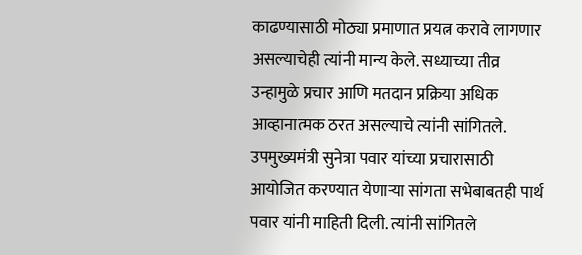काढण्यासाठी मोठ्या प्रमाणात प्रयत्न करावे लागणार असल्याचेही त्यांनी मान्य केले. सध्याच्या तीव्र उन्हामुळे प्रचार आणि मतदान प्रक्रिया अधिक आव्हानात्मक ठरत असल्याचे त्यांनी सांगितले. उपमुख्यमंत्री सुनेत्रा पवार यांच्या प्रचारासाठी आयोजित करण्यात येणाऱ्या सांगता सभेबाबतही पार्थ पवार यांनी माहिती दिली. त्यांनी सांगितले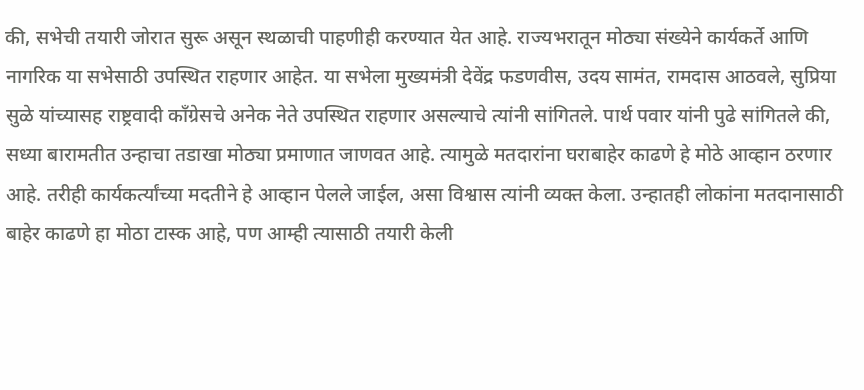की, सभेची तयारी जोरात सुरू असून स्थळाची पाहणीही करण्यात येत आहे. राज्यभरातून मोठ्या संख्येने कार्यकर्ते आणि नागरिक या सभेसाठी उपस्थित राहणार आहेत. या सभेला मुख्यमंत्री देवेंद्र फडणवीस, उदय सामंत, रामदास आठवले, सुप्रिया सुळे यांच्यासह राष्ट्रवादी काँग्रेसचे अनेक नेते उपस्थित राहणार असल्याचे त्यांनी सांगितले. पार्थ पवार यांनी पुढे सांगितले की, सध्या बारामतीत उन्हाचा तडाखा मोठ्या प्रमाणात जाणवत आहे. त्यामुळे मतदारांना घराबाहेर काढणे हे मोठे आव्हान ठरणार आहे. तरीही कार्यकर्त्यांच्या मदतीने हे आव्हान पेलले जाईल, असा विश्वास त्यांनी व्यक्त केला. उन्हातही लोकांना मतदानासाठी बाहेर काढणे हा मोठा टास्क आहे, पण आम्ही त्यासाठी तयारी केली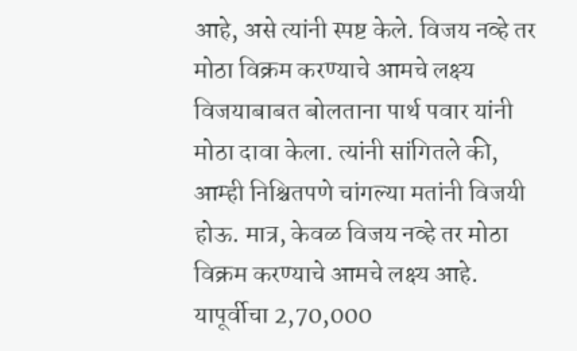आहे, असे त्यांनी स्पष्ट केले. विजय नव्हे तर मोठा विक्रम करण्याचे आमचे लक्ष्य विजयाबाबत बोलताना पार्थ पवार यांनी मोठा दावा केला. त्यांनी सांगितले की, आम्ही निश्चितपणे चांगल्या मतांनी विजयी होऊ. मात्र, केवळ विजय नव्हे तर मोठा विक्रम करण्याचे आमचे लक्ष्य आहे. यापूर्वीचा 2,70,000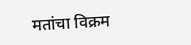मतांचा विक्रम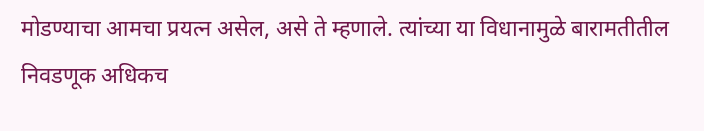मोडण्याचा आमचा प्रयत्न असेल, असे ते म्हणाले. त्यांच्या या विधानामुळे बारामतीतील निवडणूक अधिकच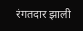रंगतदार झाली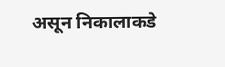असून निकालाकडे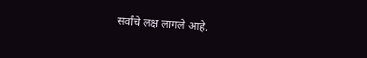सर्वांचे लक्ष लागले आहे.